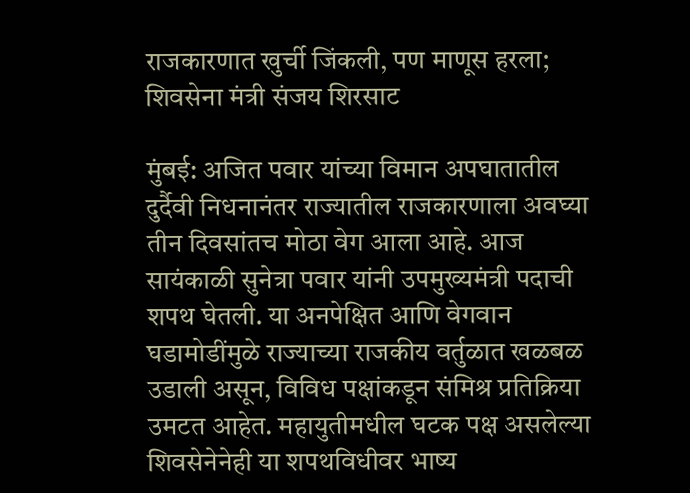राजकारणात खुर्ची जिंकली, पण माणूस हरला; शिवसेना मंत्री संजय शिरसाट

मुंबई: अजित पवार यांच्या विमान अपघातातील दुर्दैवी निधनानंतर राज्यातील राजकारणाला अवघ्या तीन दिवसांतच मोठा वेग आला आहे. आज सायंकाळी सुनेत्रा पवार यांनी उपमुख्यमंत्री पदाची शपथ घेतली. या अनपेक्षित आणि वेगवान घडामोडींमुळे राज्याच्या राजकीय वर्तुळात खळबळ उडाली असून, विविध पक्षांकडून संमिश्र प्रतिक्रिया उमटत आहेत. महायुतीमधील घटक पक्ष असलेल्या शिवसेनेनेही या शपथविधीवर भाष्य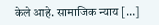केले आहे. सामाजिक न्याय […]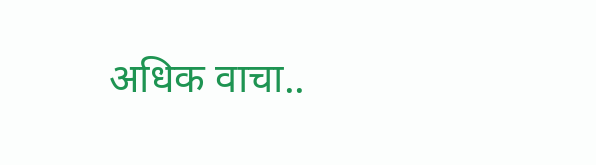अधिक वाचा..